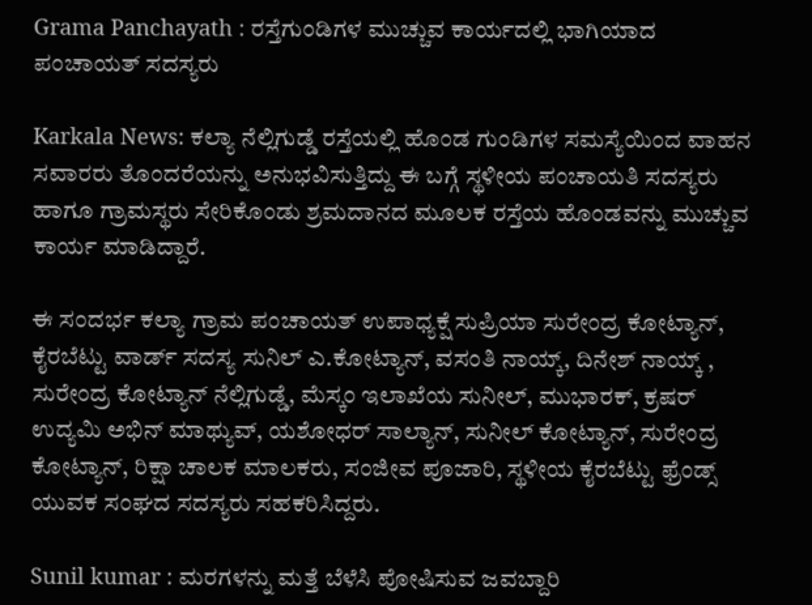Grama Panchayath : ರಸ್ತೆಗುಂಡಿಗಳ ಮುಚ್ಚುವ ಕಾರ್ಯದಲ್ಲಿ ಭಾಗಿಯಾದ ಪಂಚಾಯತ್ ಸದಸ್ಯರು

Karkala News: ಕಲ್ಯಾ ನೆಲ್ಲಿಗುಡ್ಡೆ ರಸ್ತೆಯಲ್ಲಿ ಹೊಂಡ ಗುಂಡಿಗಳ ಸಮಸ್ಯೆಯಿಂದ ವಾಹನ ಸವಾರರು ತೊಂದರೆಯನ್ನು ಅನುಭವಿಸುತ್ತಿದ್ದು ಈ ಬಗ್ಗೆ ಸ್ಥಳೀಯ ಪಂಚಾಯತಿ ಸದಸ್ಯರು ಹಾಗೂ ಗ್ರಾಮಸ್ಥರು ಸೇರಿಕೊಂಡು ಶ್ರಮದಾನದ ಮೂಲಕ ರಸ್ತೆಯ ಹೊಂಡವನ್ನು ಮುಚ್ಚುವ ಕಾರ್ಯ ಮಾಡಿದ್ದಾರೆ.

ಈ ಸಂದರ್ಭ ಕಲ್ಯಾ ಗ್ರಾಮ ಪಂಚಾಯತ್ ಉಪಾಧ್ಯಕ್ಷೆ ಸುಪ್ರಿಯಾ ಸುರೇಂದ್ರ ಕೋಟ್ಯಾನ್, ಕೈರಬೆಟ್ಟು ವಾರ್ಡ್ ಸದಸ್ಯ ಸುನಿಲ್ ಎ.ಕೋಟ್ಯಾನ್, ವಸಂತಿ ನಾಯ್ಕ್, ದಿನೇಶ್ ನಾಯ್ಕ್ , ಸುರೇಂದ್ರ ಕೋಟ್ಯಾನ್ ನೆಲ್ಲಿಗುಡ್ಡೆ, ಮೆಸ್ಕಂ ಇಲಾಖೆಯ ಸುನೀಲ್, ಮುಭಾರಕ್, ಕ್ರಷರ್ ಉದ್ಯಮಿ ಅಭಿನ್ ಮಾಥ್ಯುವ್, ಯಶೋಧರ್ ಸಾಲ್ಯಾನ್, ಸುನೀಲ್ ಕೋಟ್ಯಾನ್, ಸುರೇಂದ್ರ ಕೋಟ್ಯಾನ್, ರಿಕ್ಷಾ ಚಾಲಕ ಮಾಲಕರು, ಸಂಜೀವ ಪೂಜಾರಿ, ಸ್ಥಳೀಯ ಕೈರಬೆಟ್ಟು ಫ್ರೆಂಡ್ಸ್ ಯುವಕ ಸಂಘದ ಸದಸ್ಯರು ಸಹಕರಿಸಿದ್ದರು.

Sunil kumar : ಮರಗಳನ್ನು ಮತ್ತೆ ಬೆಳೆಸಿ ಪೋಷಿಸುವ ಜವಬ್ದಾರಿ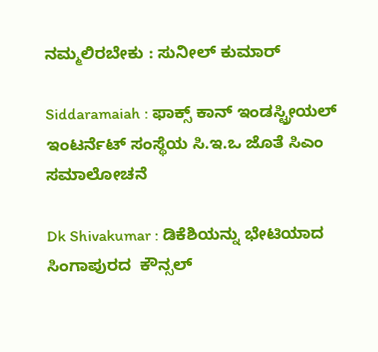ನಮ್ಮಲಿರಬೇಕು : ಸುನೀಲ್ ಕುಮಾರ್

Siddaramaiah : ಫಾಕ್ಸ್ ಕಾನ್ ಇಂಡಸ್ಟ್ರೀಯಲ್ ಇಂಟರ್ನೆಟ್ ಸಂಸ್ಥೆಯ ಸಿ.ಇ.ಒ ಜೊತೆ ಸಿಎಂ ಸಮಾಲೋಚನೆ

Dk Shivakumar : ಡಿಕೆಶಿಯನ್ನು ಭೇಟಿಯಾದ ಸಿಂಗಾಪುರದ  ಕೌನ್ಸಲ್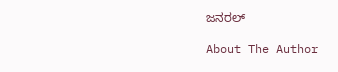ಜನರಲ್

About The Author